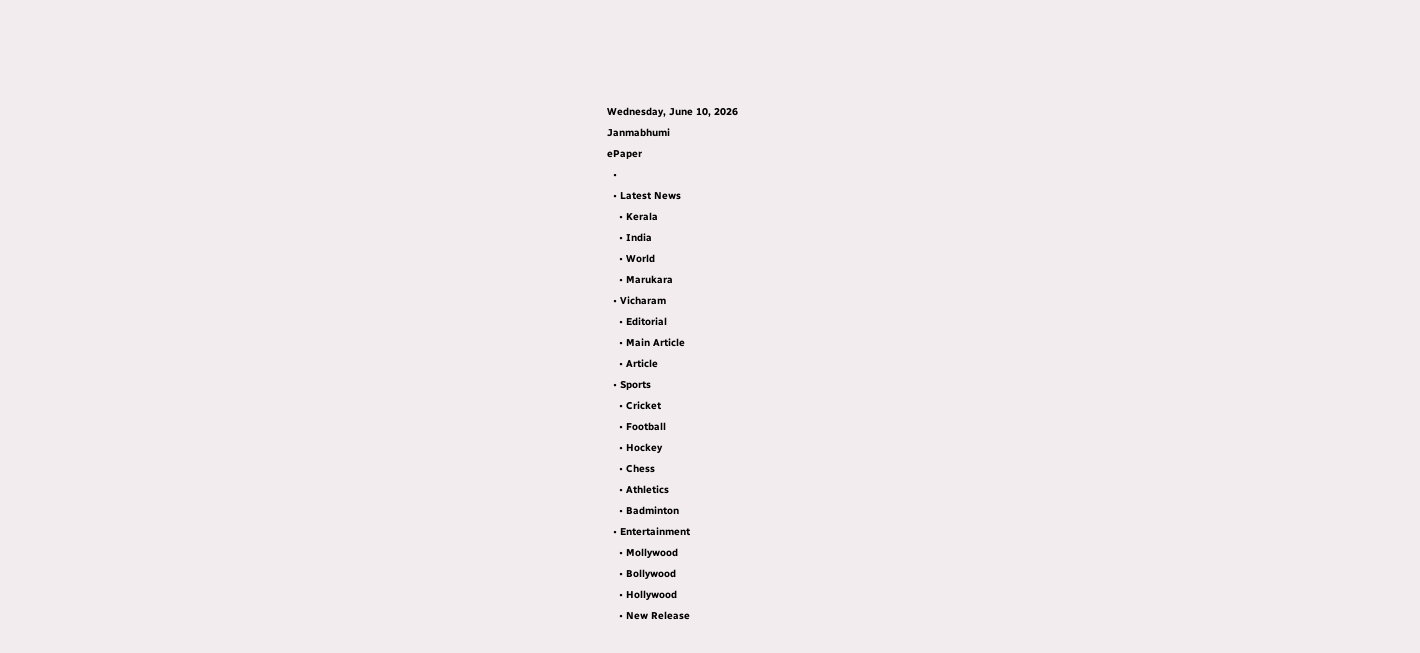Wednesday, June 10, 2026
Janmabhumi
ePaper
  •
  • Latest News
    • Kerala
    • India
    • World
    • Marukara
  • Vicharam
    • Editorial
    • Main Article
    • Article
  • Sports
    • Cricket
    • Football
    • Hockey
    • Chess
    • Athletics
    • Badminton
  • Entertainment
    • Mollywood
    • Bollywood
    • Hollywood
    • New Release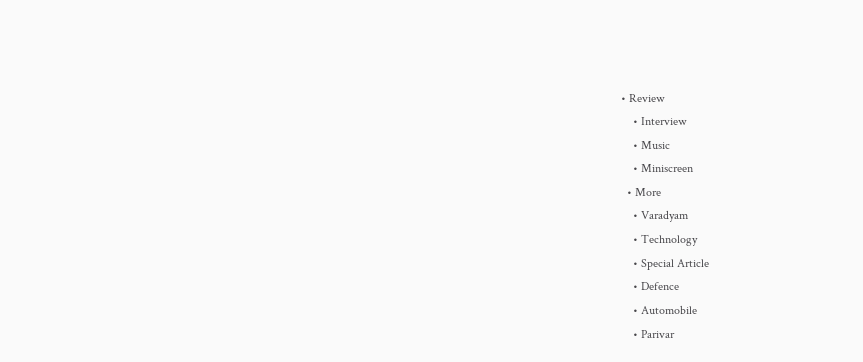• Review
    • Interview
    • Music
    • Miniscreen
  • More
    • Varadyam
    • Technology
    • Special Article
    • Defence
    • Automobile
    • Parivar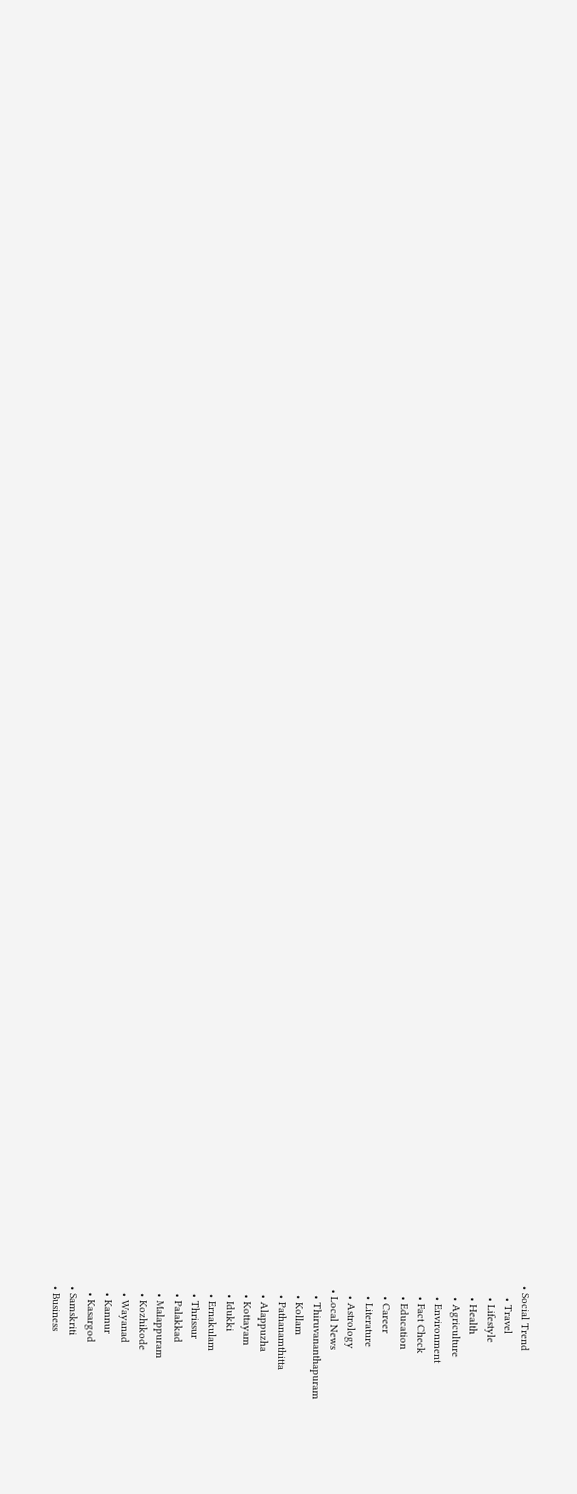• Social Trend
    • Travel
    • Lifestyle
    • Health
    • Agriculture
    • Environment
    • Fact Check
    • Education
    • Career
    • Literature
    • Astrology
  • Local News
    • Thiruvananthapuram
    • Kollam
    • Pathanamthitta
    • Alappuzha
    • Kottayam
    • Idukki
    • Ernakulam
    • Thrissur
    • Palakkad
    • Malappuram
    • Kozhikode
    • Wayanad
    • Kannur
    • Kasargod
  • Samskriti
  • Business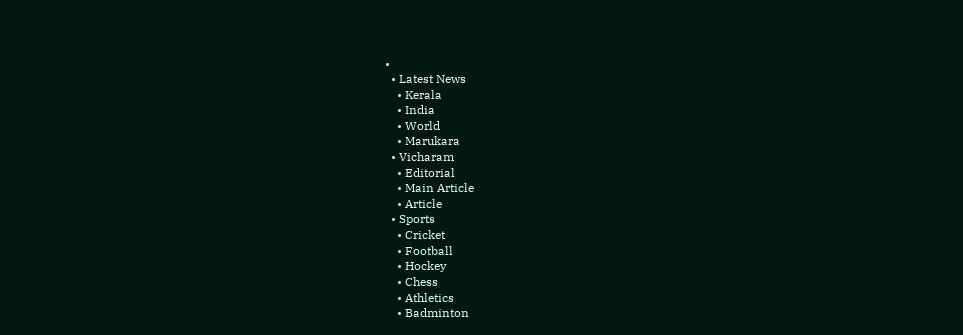•
  • Latest News
    • Kerala
    • India
    • World
    • Marukara
  • Vicharam
    • Editorial
    • Main Article
    • Article
  • Sports
    • Cricket
    • Football
    • Hockey
    • Chess
    • Athletics
    • Badminton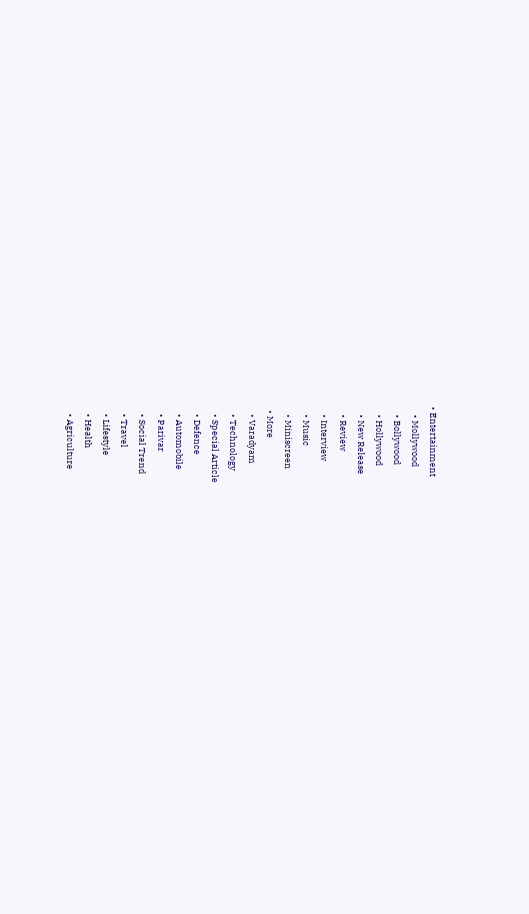• Entertainment
    • Mollywood
    • Bollywood
    • Hollywood
    • New Release
    • Review
    • Interview
    • Music
    • Miniscreen
  • More
    • Varadyam
    • Technology
    • Special Article
    • Defence
    • Automobile
    • Parivar
    • Social Trend
    • Travel
    • Lifestyle
    • Health
    • Agriculture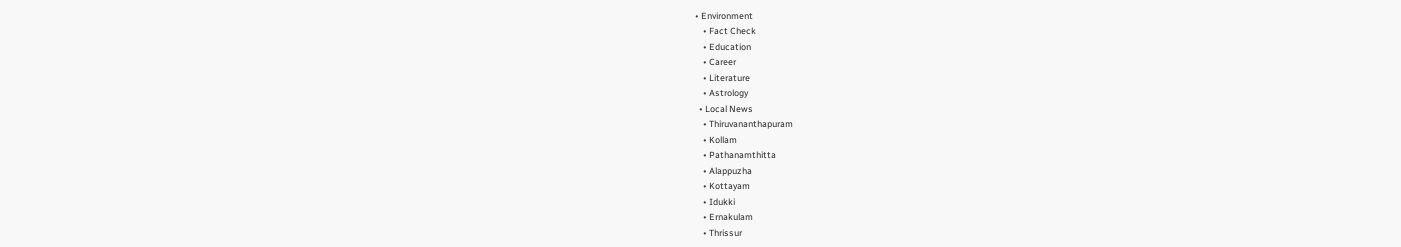• Environment
    • Fact Check
    • Education
    • Career
    • Literature
    • Astrology
  • Local News
    • Thiruvananthapuram
    • Kollam
    • Pathanamthitta
    • Alappuzha
    • Kottayam
    • Idukki
    • Ernakulam
    • Thrissur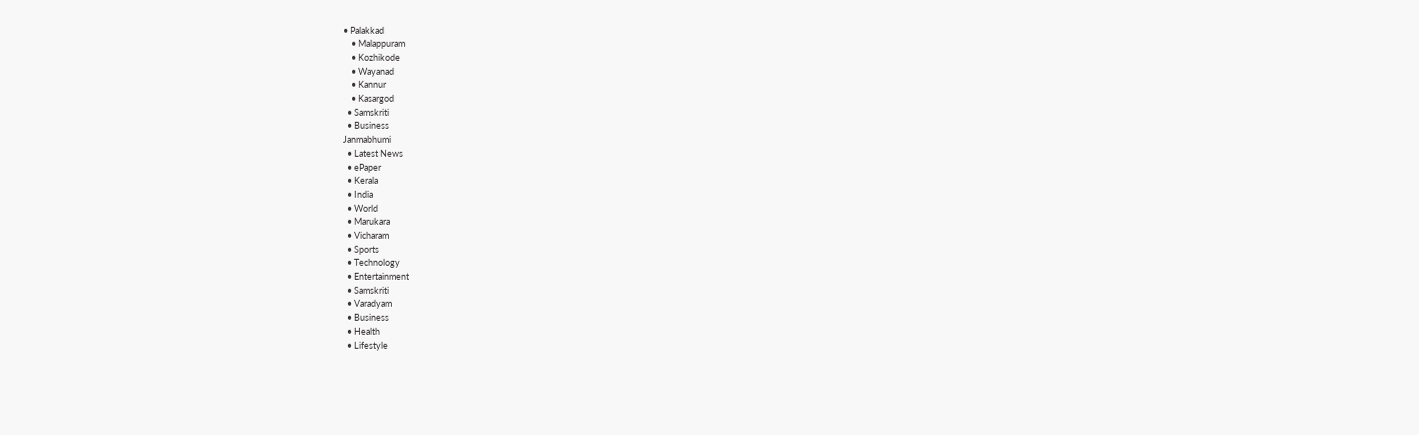• Palakkad
    • Malappuram
    • Kozhikode
    • Wayanad
    • Kannur
    • Kasargod
  • Samskriti
  • Business
Janmabhumi
  • Latest News
  • ePaper
  • Kerala
  • India
  • World
  • Marukara
  • Vicharam
  • Sports
  • Technology
  • Entertainment
  • Samskriti
  • Varadyam
  • Business
  • Health
  • Lifestyle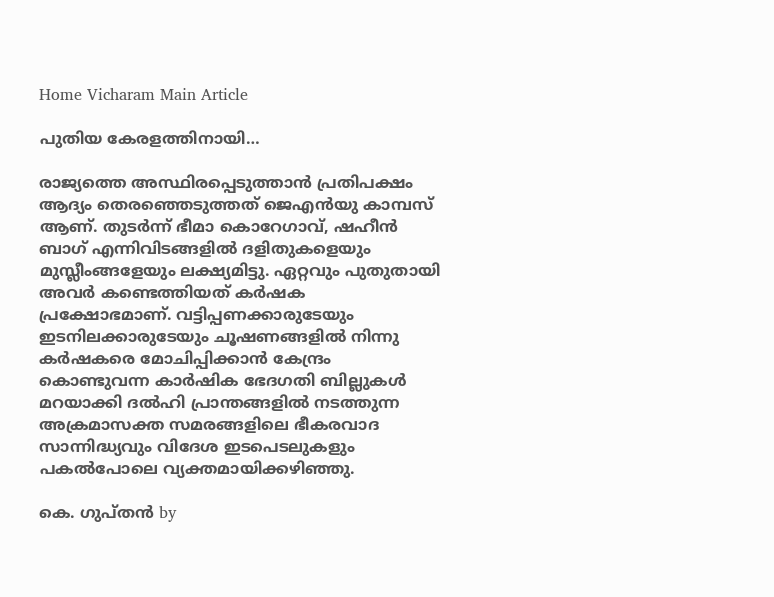Home Vicharam Main Article

പുതിയ കേരളത്തിനായി…

രാജ്യത്തെ അസ്ഥിരപ്പെടുത്താന്‍ പ്രതിപക്ഷം ആദ്യം തെരഞ്ഞെടുത്തത് ജെഎന്‍യു കാമ്പസ് ആണ്. തുടര്‍ന്ന് ഭീമാ കൊറേഗാവ്, ഷഹീന്‍ ബാഗ് എന്നിവിടങ്ങളില്‍ ദളിതുകളെയും മുസ്ലീംങ്ങളേയും ലക്ഷ്യമിട്ടു. ഏറ്റവും പുതുതായി അവര്‍ കണ്ടെത്തിയത് കര്‍ഷക പ്രക്ഷോഭമാണ്. വട്ടിപ്പണക്കാരുടേയും ഇടനിലക്കാരുടേയും ചൂഷണങ്ങളില്‍ നിന്നു കര്‍ഷകരെ മോചിപ്പിക്കാന്‍ കേന്ദ്രം കൊണ്ടുവന്ന കാര്‍ഷിക ഭേദഗതി ബില്ലുകള്‍ മറയാക്കി ദല്‍ഹി പ്രാന്തങ്ങളില്‍ നടത്തുന്ന അക്രമാസക്ത സമരങ്ങളിലെ ഭീകരവാദ സാന്നിദ്ധ്യവും വിദേശ ഇടപെടലുകളും പകല്‍പോലെ വ്യക്തമായിക്കഴിഞ്ഞു.

കെ. ഗുപ്തന്‍ by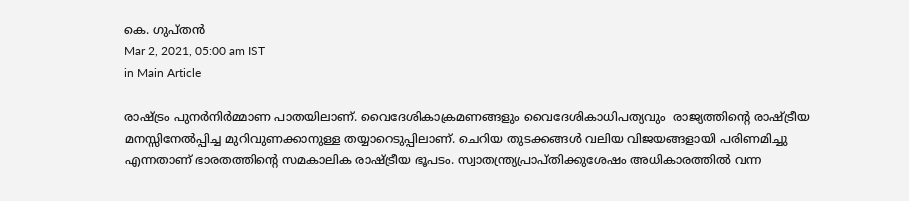കെ. ഗുപ്തന്‍
Mar 2, 2021, 05:00 am IST
in Main Article

രാഷ്‌ട്രം പുനര്‍നിര്‍മ്മാണ പാതയിലാണ്. വൈദേശികാക്രമണങ്ങളും വൈദേശികാധിപത്യവും  രാജ്യത്തിന്റെ രാഷ്‌ട്രീയ മനസ്സിനേല്‍പ്പിച്ച മുറിവുണക്കാനുള്ള തയ്യാറെടുപ്പിലാണ്. ചെറിയ തുടക്കങ്ങള്‍ വലിയ വിജയങ്ങളായി പരിണമിച്ചു എന്നതാണ് ഭാരതത്തിന്റെ സമകാലിക രാഷ്‌ട്രീയ ഭൂപടം. സ്വാതന്ത്ര്യപ്രാപ്തിക്കുശേഷം അധികാരത്തില്‍ വന്ന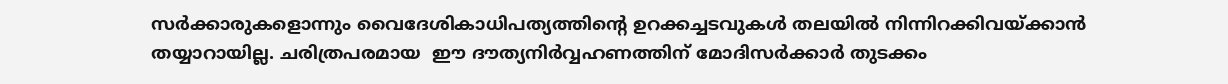സര്‍ക്കാരുകളൊന്നും വൈദേശികാധിപത്യത്തിന്റെ ഉറക്കച്ചടവുകള്‍ തലയില്‍ നിന്നിറക്കിവയ്‌ക്കാന്‍ തയ്യാറായില്ല. ചരിത്രപരമായ  ഈ ദൗത്യനിര്‍വ്വഹണത്തിന് മോദിസര്‍ക്കാര്‍ തുടക്കം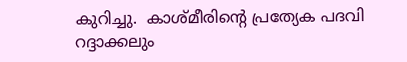കുറിച്ചു.  കാശ്മീരിന്റെ പ്രത്യേക പദവി റദ്ദാക്കലും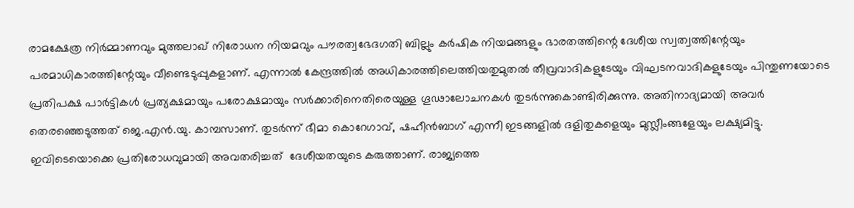രാമക്ഷേത്ര നിര്‍മ്മാണവും മുത്തലാഖ് നിരോധന നിയമവും പൗരത്വഭേദഗതി ബില്ലും കര്‍ഷിക നിയമങ്ങളും ഭാരതത്തിന്റെ ദേശീയ സ്വത്വത്തിന്റേയും പരമാധികാരത്തിന്റേയും വീണ്ടെടുപ്പുകളാണ്. എന്നാല്‍ കേന്ദ്രത്തില്‍ അധികാരത്തിലെത്തിയതുമുതല്‍ തീവ്രവാദികളുടേയും വിഘടനവാദികളുടേയും പിന്തുണയോടെ പ്രതിപക്ഷ പാര്‍ട്ടികള്‍ പ്രത്യക്ഷമായും പരോക്ഷമായും സര്‍ക്കാരിനെതിരെയുള്ള ഗൂഢാലോചനകള്‍ തുടര്‍ന്നുകൊണ്ടിരിക്കുന്നു. അതിനാദ്യമായി അവര്‍ തെരഞ്ഞെടുത്തത് ജെ.എന്‍.യു. കാമ്പസാണ്. തുടര്‍ന്ന് ഭീമാ കൊറേഗാവ്, ഷഹീന്‍ബാഗ് എന്നീ ഇടങ്ങളില്‍ ദളിതുകളെയും മുസ്ലീംങ്ങളേയും ലക്ഷ്യമിട്ടു. ഇവിടെയൊക്കെ പ്രതിരോധവുമായി അവതരിച്ചത്  ദേശീയതയുടെ കരുത്താണ്. രാജ്യത്തെ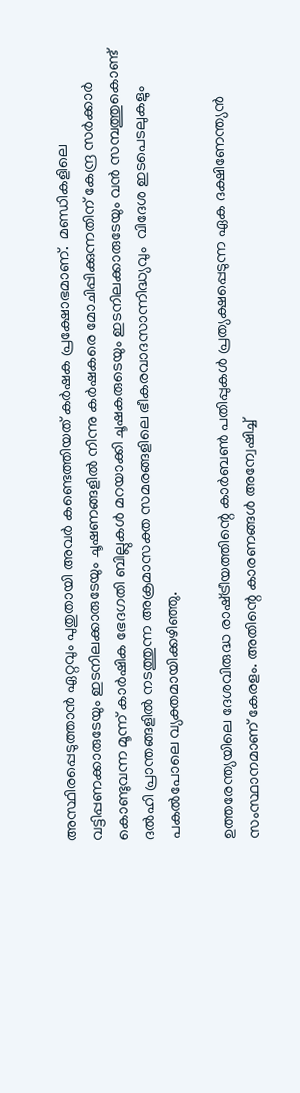അസ്ഥിരപ്പെടുത്താന്‍ ഏറ്റവും പുതുതായി അവര്‍ കണ്ടെത്തിയത് കര്‍ഷക പ്രക്ഷോഭമാണ്.  മണ്ഡികളിലെ വട്ടിപ്പണക്കാരുടേയും ഇടനിലക്കാരുടേയും ചൂഷണങ്ങളില്‍ നിന്നു കര്‍ഷകരെ മോചിപ്പിക്കുന്നതിന് കേന്ദ്ര സര്‍ക്കാര്‍ കൊണ്ടുവന്ന മൂന്ന് കാര്‍ഷിക ഭേദഗതി ബില്ലുകള്‍ മറയാക്കി ചൂഷകരുടെയും ഇടനിലക്കാരുടേയും വന്‍ സമ്പത്തുകൊണ്ട് ദല്‍ഹി പ്രാന്തങ്ങളില്‍ നടത്തുന്ന അക്രമാസക്ത സമരങ്ങളിലെ ഭീകരവാദസാന്നിദ്ധ്യവും  വിദേശ ഇടപെടലുകളും പകല്‍പോലെ വ്യക്തമായിക്കഴിഞ്ഞു.

ഉത്തരേന്ത്യയിലെ ദേശവിരുദ്ധ രാഷ്‌ട്രീയത്തിന്റെ കാര്‍ബണ്‍ പതിപ്പുകള്‍ പ്രത്യക്ഷപ്പെടുന്ന ഏക ദക്ഷിണേന്ത്യന്‍ സംസ്ഥാനമാണ് കേരളം. അതിന്റെ കാരണങ്ങള്‍ അന്വേഷിച്ച്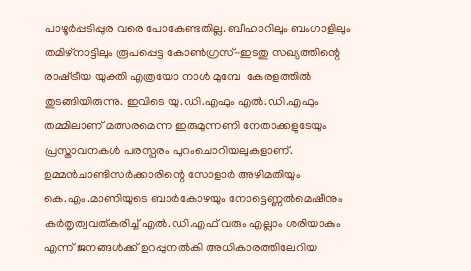പാഴൂര്‍പ്പടിപ്പുര വരെ പോകേണ്ടതില്ല. ബീഹാറിലും ബംഗാളിലും തമിഴ്‌നാട്ടിലും രൂപപ്പെട്ട കോണ്‍ഗ്രസ്-ഇടതു സഖ്യത്തിന്റെ രാഷ്‌ട്രീയ യുക്തി എത്രയോ നാള്‍ മുമ്പേ  കേരളത്തില്‍ തുടങ്ങിയിരുന്നു. ഇവിടെ യു.ഡി.എഫും എല്‍.ഡി.എഫും തമ്മിലാണ് മത്സരമെന്ന ഇരുമുന്നണി നേതാക്കളുടേയും പ്രസ്താവനകള്‍ പരസ്പരം പുറംചൊറിയലുകളാണ്. ഉമ്മന്‍ചാണ്ടിസര്‍ക്കാരിന്റെ സോളാര്‍ അഴിമതിയും കെ.എം.മാണിയുടെ ബാര്‍കോഴയും നോട്ടെണ്ണല്‍മെഷീനും കര്‍തൃത്വവത്കരിച്ച് എല്‍.ഡി.എഫ് വരും എല്ലാം ശരിയാകും എന്ന് ജനങ്ങള്‍ക്ക് ഉറപ്പുനല്‍കി അധികാരത്തിലേറിയ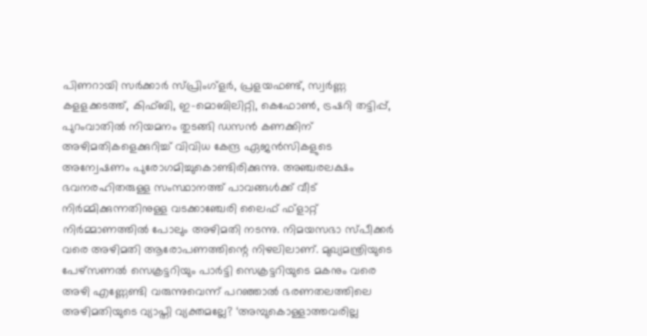പിണറായി സര്‍ക്കാര്‍ സ്പ്രിംഗ്‌ളര്‍, പ്രളയഫണ്ട്, സ്വര്‍ണ്ണ  കളളക്കടത്ത്, കിഫ്ബി, ഇ-മൊബിലിറ്റി, കെഫോണ്‍, ട്രഷറി തട്ടിപ്പ്,  പുറംവാതില്‍ നിയമനം തുടങ്ങി ഡസന്‍ കണക്കിന് അഴിമതികളെക്കുറിച്ച് വിവിധ കേന്ദ്ര ഏജന്‍സികളുടെ അന്വേഷണം പുരോഗമിച്ചുകൊണ്ടിരിക്കുന്നു. അഞ്ചരലക്ഷം ഭവനരഹിതരുള്ള സംസ്ഥാനത്ത് പാവങ്ങള്‍ക്ക് വീട് നിര്‍മ്മിക്കുന്നതിനുള്ള വടക്കാഞ്ചേരി ലൈഫ് ഫ്‌ളാറ്റ് നിര്‍മ്മാണത്തില്‍ പോലും അഴിമതി നടന്നു. നിമയസഭാ സ്പീക്കര്‍ വരെ അഴിമതി ആരോപണത്തിന്റെ നിഴലിലാണ്. മുഖ്യമന്ത്രിയുടെ പേഴ്‌സണല്‍ സെക്രട്ടറിയും പാര്‍ട്ടി സെക്രട്ടറിയുടെ മകനും വരെ അഴി എണ്ണേണ്ടി വരുന്നുവെന്ന് പറഞ്ഞാല്‍ ഭരണതലത്തിലെ അഴിമതിയുടെ വ്യാപ്തി വ്യക്തമല്ലേ? ‘അമ്പുകൊള്ളാത്തവരില്ല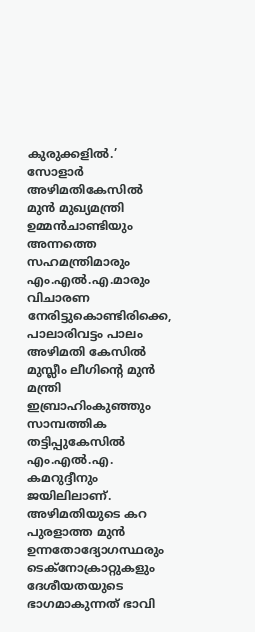കുരുക്കളില്‍.’ സോളാര്‍ അഴിമതികേസില്‍ മുന്‍ മുഖ്യമന്ത്രി ഉമ്മന്‍ചാണ്ടിയും അന്നത്തെ സഹമന്ത്രിമാരും എം.എല്‍.എ.മാരും വിചാരണ നേരിട്ടുകൊണ്ടിരിക്കെ, പാലാരിവട്ടം പാലം അഴിമതി കേസില്‍ മുസ്ലീം ലീഗിന്റെ മുന്‍ മന്ത്രി ഇബ്രാഹിംകുഞ്ഞും സാമ്പത്തിക തട്ടിപ്പുകേസില്‍ എം.എല്‍.എ. കമറുദ്ദീനും ജയിലിലാണ്. അഴിമതിയുടെ കറ പുരളാത്ത മുന്‍ ഉന്നതോദ്യോഗസ്ഥരും ടെക്‌നോക്രാറ്റുകളും ദേശീയതയുടെ ഭാഗമാകുന്നത് ഭാവി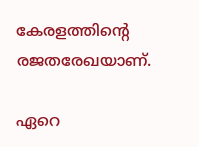കേരളത്തിന്റെ രജതരേഖയാണ്.

ഏറെ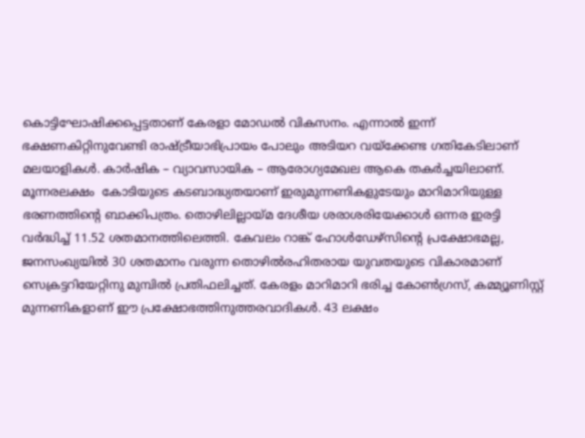കൊട്ടിഘോഷിക്കപ്പെട്ടതാണ് കേരളാ മോഡല്‍ വികസനം. എന്നാല്‍ ഇന്ന് ഭക്ഷണകിറ്റിനുവേണ്ടി രാഷ്‌ട്രീയാഭിപ്രായം പോലും അടിയറ വയ്‌ക്കേണ്ട ഗതികേടിലാണ് മലയാളികള്‍. കാര്‍ഷിക – വ്യാവസായിക – ആരോഗ്യമേഖല ആകെ തകര്‍ച്ചയിലാണ്. മൂന്നരലക്ഷം  കോടിയുടെ കടബാദ്ധ്യതയാണ് ഇരുമുന്നണികളുടേയും മാറിമാറിയുള്ള ഭരണത്തിന്റെ ബാക്കിപത്രം. തൊഴിലില്ലായ്‌മ ദേശീയ ശരാശരിയേക്കാള്‍ ഒന്നര ഇരട്ടി വര്‍ദ്ധിച്ച് 11.52 ശതമാനത്തിലെത്തി. കേവലം റാങ്ക് ഹോള്‍ഡേഴ്‌സിന്റെ പ്രക്ഷോഭമല്ല, ജനസംഖ്യയില്‍ 30 ശതമാനം വരുന്ന തൊഴില്‍രഹിതരായ യുവതയുടെ വികാരമാണ് സെക്രട്ടറിയേറ്റിനു മുമ്പില്‍ പ്രതിഫലിച്ചത്. കേരളം മാറിമാറി ഭരിച്ച കോണ്‍ഗ്രസ്, കമ്മ്യൂണിസ്റ്റ് മുന്നണികളാണ് ഈ പ്രക്ഷോഭത്തിനുത്തരവാദികള്‍. 43 ലക്ഷം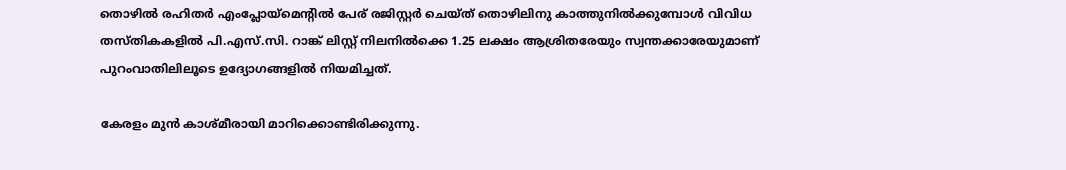തൊഴില്‍ രഹിതര്‍ എംപ്ലോയ്‌മെന്റില്‍ പേര് രജിസ്റ്റര്‍ ചെയ്ത് തൊഴിലിനു കാത്തുനില്‍ക്കുമ്പോള്‍ വിവിധ തസ്തികകളില്‍ പി.എസ്.സി. റാങ്ക് ലിസ്റ്റ് നിലനില്‍ക്കെ 1.25 ലക്ഷം ആശ്രിതരേയും സ്വന്തക്കാരേയുമാണ് പുറംവാതിലിലൂടെ ഉദ്യോഗങ്ങളില്‍ നിയമിച്ചത്.

കേരളം മുന്‍ കാശ്മീരായി മാറിക്കൊണ്ടിരിക്കുന്നു.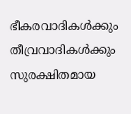ഭീകരവാദികള്‍ക്കും തീവ്രവാദികള്‍ക്കും സുരക്ഷിതമായ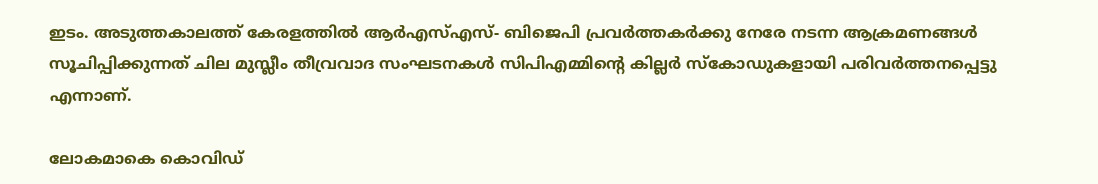ഇടം. അടുത്തകാലത്ത് കേരളത്തില്‍ ആര്‍എസ്എസ്- ബിജെപി പ്രവര്‍ത്തകര്‍ക്കു നേരേ നടന്ന ആക്രമണങ്ങള്‍ സൂചിപ്പിക്കുന്നത് ചില മുസ്ലീം തീവ്രവാദ സംഘടനകള്‍ സിപിഎമ്മിന്റെ കില്ലര്‍ സ്‌കോഡുകളായി പരിവര്‍ത്തനപ്പെട്ടു എന്നാണ്.

ലോകമാകെ കൊവിഡ്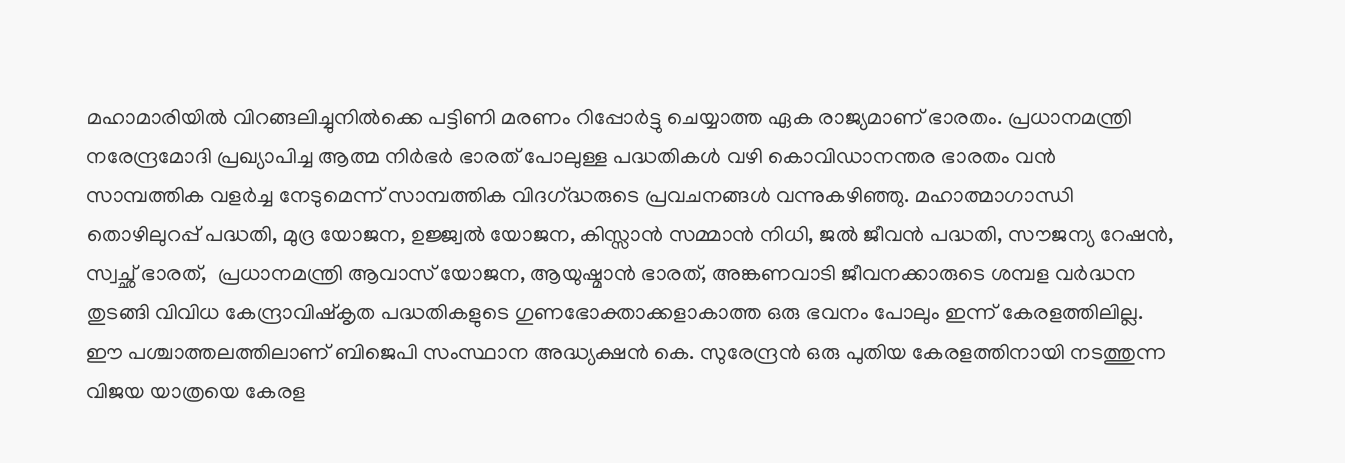മഹാമാരിയില്‍ വിറങ്ങലിച്ചുനില്‍ക്കെ പട്ടിണി മരണം റിപ്പോര്‍ട്ടു ചെയ്യാത്ത ഏക രാജ്യമാണ് ഭാരതം. പ്രധാനമന്ത്രി നരേന്ദ്രമോദി പ്രഖ്യാപിച്ച ആത്മ നിര്‍ഭര്‍ ഭാരത് പോലുള്ള പദ്ധതികള്‍ വഴി കൊവിഡാനന്തര ഭാരതം വന്‍ സാമ്പത്തിക വളര്‍ച്ച നേടുമെന്ന് സാമ്പത്തിക വിദഗ്‌ദ്ധരുടെ പ്രവചനങ്ങള്‍ വന്നുകഴിഞ്ഞു. മഹാത്മാഗാന്ധി തൊഴിലുറപ്പ് പദ്ധതി, മുദ്ര യോജന, ഉജ്ജ്വല്‍ യോജന, കിസ്സാന്‍ സമ്മാന്‍ നിധി, ജല്‍ ജീവന്‍ പദ്ധതി, സൗജന്യ റേഷന്‍, സ്വച്ഛ് ഭാരത്,  പ്രധാനമന്ത്രി ആവാസ് യോജന, ആയുഷ്മാന്‍ ഭാരത്, അങ്കണവാടി ജീവനക്കാരുടെ ശമ്പള വര്‍ദ്ധന തുടങ്ങി വിവിധ കേന്ദ്രാവിഷ്‌കൃത പദ്ധതികളുടെ ഗുണഭോക്താക്കളാകാത്ത ഒരു ഭവനം പോലും ഇന്ന് കേരളത്തിലില്ല. ഈ പശ്ചാത്തലത്തിലാണ് ബിജെപി സംസ്ഥാന അദ്ധ്യക്ഷന്‍ കെ. സുരേന്ദ്രന്‍ ഒരു പുതിയ കേരളത്തിനായി നടത്തുന്ന  വിജയ യാത്രയെ കേരള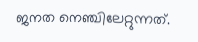ജനത നെഞ്ചിലേറ്റുന്നത്.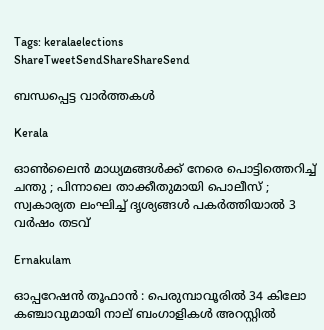Tags: keralaelections
ShareTweetSendShareShareSend

ബന്ധപ്പെട്ട വാര്‍ത്തകള്‍

Kerala

ഓൺലൈൻ മാധ്യമങ്ങൾക്ക് നേരെ പൊട്ടിത്തെറിച്ച് ചന്തു ; പിന്നാലെ താക്കീതുമായി പൊലീസ് ; സ്വകാര്യത ലംഘിച്ച് ദൃശ്യങ്ങൾ പകർത്തിയാൽ 3 വർഷം തടവ്

Ernakulam

ഓപ്പറേഷൻ തൂഫാൻ : പെരുമ്പാവൂരിൽ 34 കിലോ കഞ്ചാവുമായി നാല് ബംഗാളികൾ അറസ്റ്റിൽ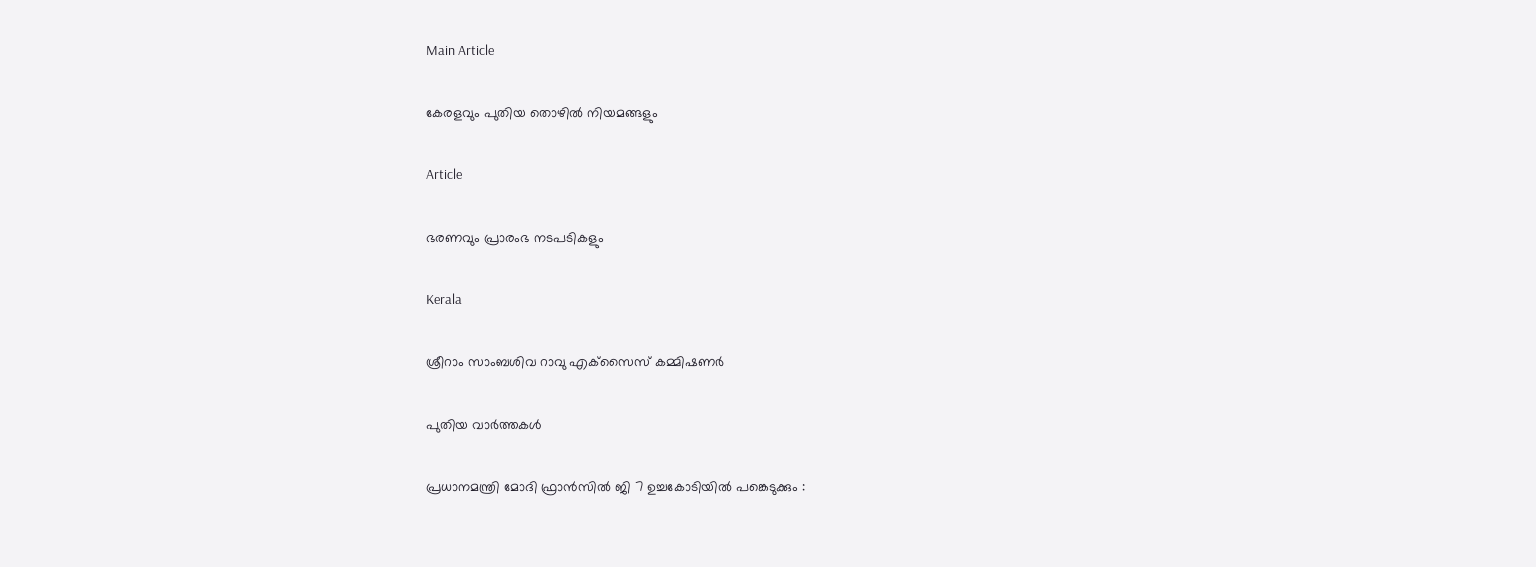Main Article

കേരളവും പുതിയ തൊഴില്‍ നിയമങ്ങളും

Article

ഭരണവും പ്രാരംഭ നടപടികളും

Kerala

ശ്രീറാം സാംബശിവ റാവു എക്‌സൈസ് കമ്മിഷണര്‍

പുതിയ വാര്‍ത്തകള്‍

പ്രധാനമന്ത്രി മോദി ഫ്രാൻസിൽ ജി 7 ഉച്ചകോടിയിൽ പങ്കെടുക്കും :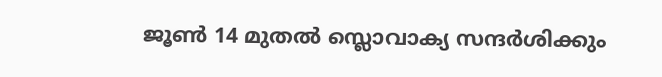ജൂൺ 14 മുതൽ സ്ലൊവാക്യ സന്ദർശിക്കും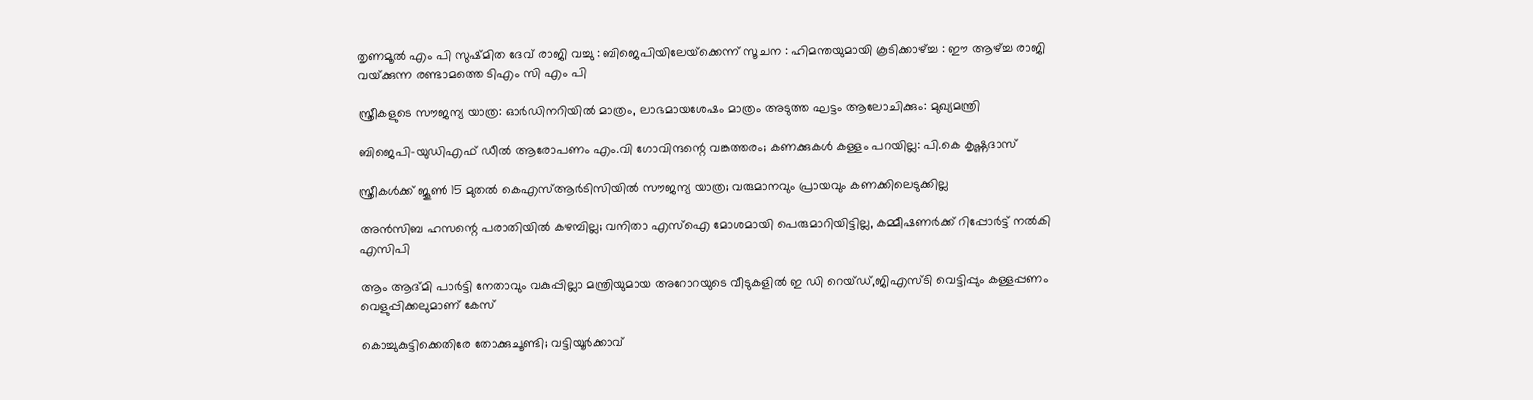തൃണമൂൽ എം പി സുഷ്മിത ദേവ് രാജി വച്ചു : ബിജെപിയിലേയ്‌ക്കെന്ന് സൂചന : ഹിമന്തയുമായി കൂടിക്കാഴ്‌ച്ച : ഈ ആഴ്‌ച്ച രാജി വയ്‌ക്കുന്ന രണ്ടാമത്തെ ടിഎം സി എം പി

സ്ത്രീകളുടെ സൗജന്യ യാത്ര: ഓർഡിനറിയിൽ മാത്രം, ലാഭമായശേഷം മാത്രം അടുത്ത ഘട്ടം ആലോചിക്കും: മുഖ്യമന്ത്രി

ബിജെപി-യുഡിഎഫ് ഡീൽ ആരോപണം എം.വി ഗോവിന്ദന്റെ വങ്കത്തരം; കണക്കുകൾ കള്ളം പറയില്ല: പി.കെ കൃഷ്ണദാസ്

സ്ത്രീകൾക്ക് ജൂൺ 15 മുതൽ കെഎസ്ആർടിസിയിൽ സൗജന്യ യാത്ര; വരുമാനവും പ്രായവും കണക്കിലെടുക്കില്ല

അൻസിബ ഹസന്റെ പരാതിയിൽ കഴമ്പില്ല; വനിതാ എസ്‌ഐ മോശമായി പെരുമാറിയിട്ടില്ല, കമ്മീഷണർക്ക് റിപ്പോർട്ട് നൽകി എസിപി

ആം ആദ്മി പാർട്ടി നേതാവും വകുപ്പില്ലാ മന്ത്രിയുമായ അറോറയുടെ വീടുകളിൽ ഇ ഡി റെയ്ഡ്,ജിഎസ്ടി വെട്ടിപ്പും കള്ളപ്പണം വെളുപ്പിക്കലുമാണ് കേസ്

കൊച്ചുകുട്ടിക്കെതിരേ തോക്കുചൂണ്ടി; വട്ടിയൂർക്കാവ്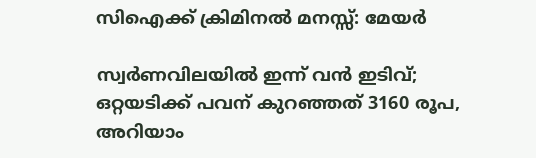സിഐക്ക് ക്രിമിനൽ മനസ്സ്: മേയർ

സ്വർണവിലയിൽ ഇന്ന് വൻ ഇടിവ്; ഒറ്റയടിക്ക് പവന് കുറഞ്ഞത് 3160 രൂപ, അറിയാം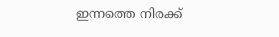ഇന്നത്തെ നിരക്ക്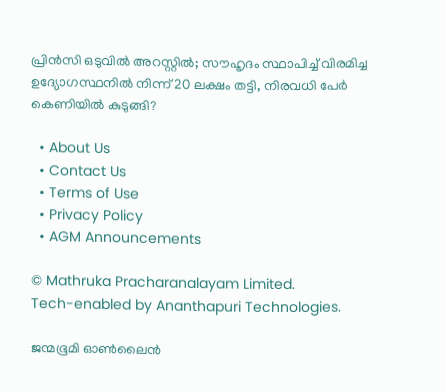പ്രിന്‍സി ഒടുവില്‍ അറസ്റ്റില്‍; സൗഹൃദം സ്ഥാപിച്ച് വിരമിച്ച ഉദ്യോഗസ്ഥനില്‍ നിന്ന് 20 ലക്ഷം തട്ടി, നിരവധി പേര്‍ കെണിയില്‍ കുടുങ്ങി?

  • About Us
  • Contact Us
  • Terms of Use
  • Privacy Policy
  • AGM Announcements

© Mathruka Pracharanalayam Limited.
Tech-enabled by Ananthapuri Technologies.

ജന്മഭൂമി ഓണ്‍ലൈന്‍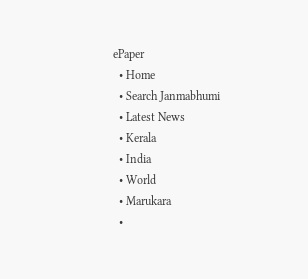ePaper
  • Home
  • Search Janmabhumi
  • Latest News
  • Kerala
  • India
  • World
  • Marukara
  •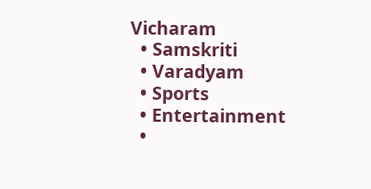Vicharam
  • Samskriti
  • Varadyam
  • Sports
  • Entertainment
  •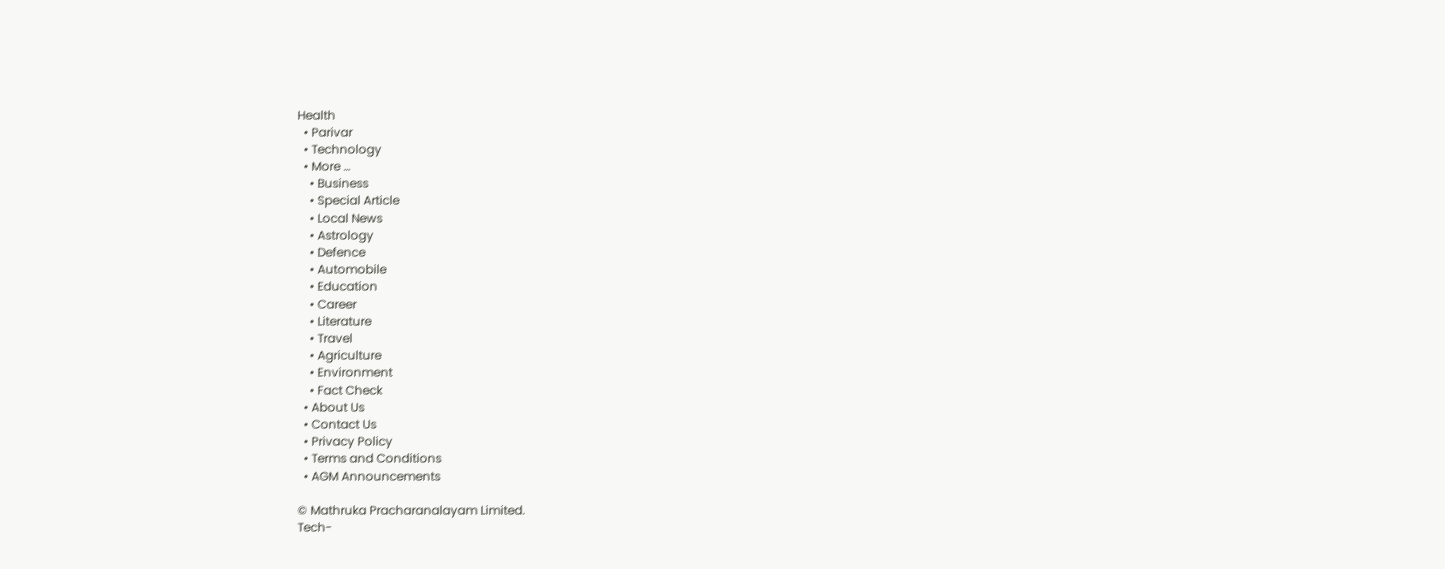Health
  • Parivar
  • Technology
  • More …
    • Business
    • Special Article
    • Local News
    • Astrology
    • Defence
    • Automobile
    • Education
    • Career
    • Literature
    • Travel
    • Agriculture
    • Environment
    • Fact Check
  • About Us
  • Contact Us
  • Privacy Policy
  • Terms and Conditions
  • AGM Announcements

© Mathruka Pracharanalayam Limited.
Tech-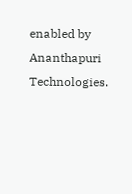enabled by Ananthapuri Technologies.